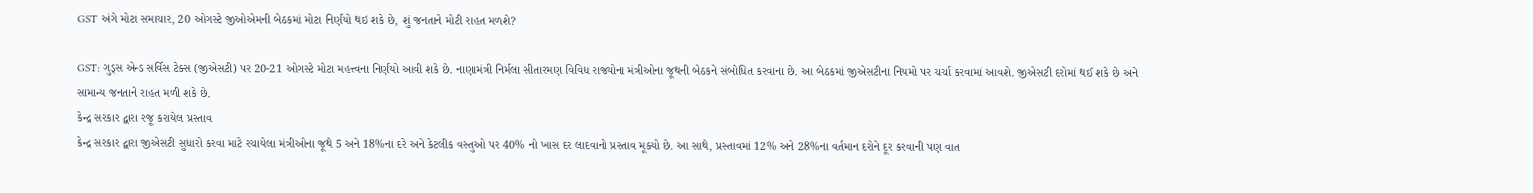GST અંગે મોટા સમાચાર, 20 ઓગસ્ટે જીઓએમની બેઠકમાં મોટા નિર્ણયો થઇ શકે છે, શું જનતાને મોટી રાહત મળશે?

GST: ગુડ્સ એન્ડ સર્વિસ ટેક્સ (જીએસટી) પર 20-21 ઓગસ્ટે મોટા મહત્ત્વના નિર્ણયો આવી શકે છે. નાણામંત્રી નિર્મલા સીતારમણ વિવિધ રાજ્યોના મંત્રીઓના જૂથની બેઠકને સંબોધિત કરવાના છે. આ બેઠકમાં જીએસટીના નિયમો પર ચર્ચા કરવામાં આવશે. જીએસટી દરોમાં થઈ શકે છે અને સામાન્ય જનતાને રાહત મળી શકે છે.
કેન્દ્ર સરકાર દ્વારા રજૂ કરાયેલ પ્રસ્તાવ
કેન્દ્ર સરકાર દ્વારા જીએસટી સુધારો કરવા માટે રચાયેલા મંત્રીઓના જૂથે 5 અને 18%ના દરે અને કેટલીક વસ્તુઓ પર 40% નો ખાસ દર લાદવાનો પ્રસ્તાવ મૂક્યો છે. આ સાથે, પ્રસ્તાવમાં 12% અને 28%ના વર્તમાન દરોને દૂર કરવાની પણ વાત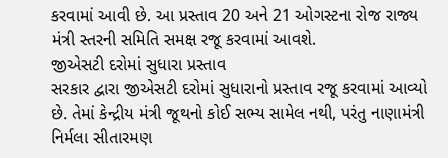કરવામાં આવી છે. આ પ્રસ્તાવ 20 અને 21 ઓગસ્ટના રોજ રાજ્ય મંત્રી સ્તરની સમિતિ સમક્ષ રજૂ કરવામાં આવશે.
જીએસટી દરોમાં સુધારા પ્રસ્તાવ
સરકાર દ્વારા જીએસટી દરોમાં સુધારાનો પ્રસ્તાવ રજૂ કરવામાં આવ્યો છે. તેમાં કેન્દ્રીય મંત્રી જૂથનો કોઈ સભ્ય સામેલ નથી, પરંતુ નાણામંત્રી નિર્મલા સીતારમણ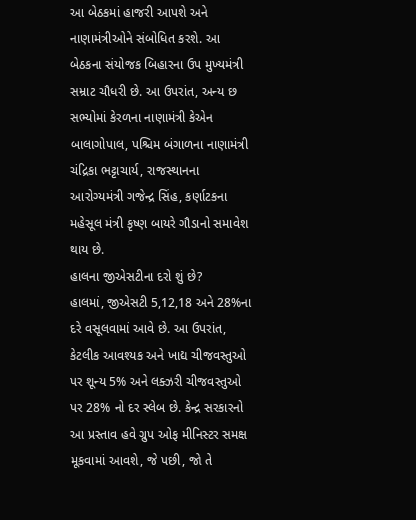આ બેઠકમાં હાજરી આપશે અને નાણામંત્રીઓને સંબોધિત કરશે. આ બેઠકના સંયોજક બિહારના ઉપ મુખ્યમંત્રી સમ્રાટ ચૌધરી છે. આ ઉપરાંત, અન્ય છ સભ્યોમાં કેરળના નાણામંત્રી કેએન બાલાગોપાલ, પશ્ચિમ બંગાળના નાણામંત્રી ચંદ્રિકા ભટ્ટાચાર્ય, રાજસ્થાનના આરોગ્યમંત્રી ગજેન્દ્ર સિંહ, કર્ણાટકના મહેસૂલ મંત્રી કૃષ્ણ બાયરે ગૌડાનો સમાવેશ થાય છે.
હાલના જીએસટીના દરો શું છે?
હાલમાં, જીએસટી 5,12,18 અને 28%ના દરે વસૂલવામાં આવે છે. આ ઉપરાંત, કેટલીક આવશ્યક અને ખાદ્ય ચીજવસ્તુઓ પર શૂન્ય 5% અને લક્ઝરી ચીજવસ્તુઓ પર 28% નો દર સ્લેબ છે. કેન્દ્ર સરકારનો આ પ્રસ્તાવ હવે ગ્રુપ ઓફ મીનિસ્ટર સમક્ષ મૂકવામાં આવશે, જે પછી, જો તે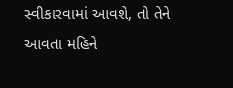સ્વીકારવામાં આવશે, તો તેને આવતા મહિને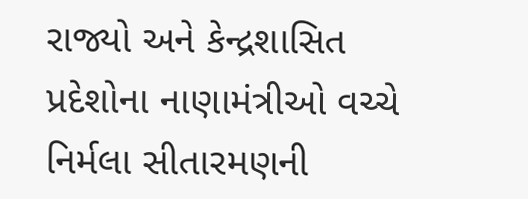રાજ્યો અને કેન્દ્રશાસિત પ્રદેશોના નાણામંત્રીઓ વચ્ચે નિર્મલા સીતારમણની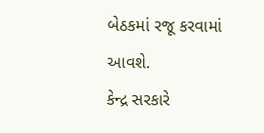બેઠકમાં રજૂ કરવામાં આવશે.
કેન્દ્ર સરકારે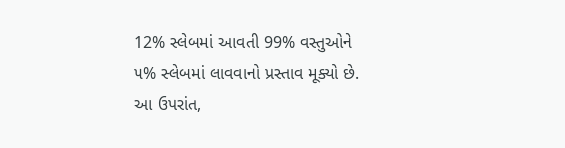12% સ્લેબમાં આવતી 99% વસ્તુઓને ૫% સ્લેબમાં લાવવાનો પ્રસ્તાવ મૂક્યો છે. આ ઉપરાંત,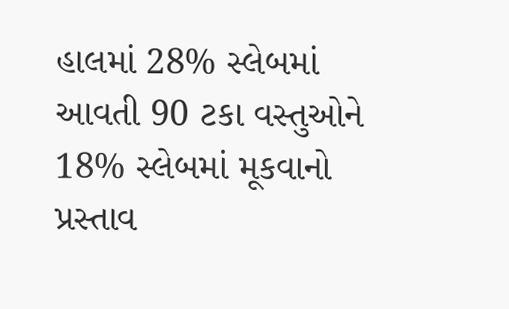હાલમાં 28% સ્લેબમાં આવતી 90 ટકા વસ્તુઓને 18% સ્લેબમાં મૂકવાનો પ્રસ્તાવ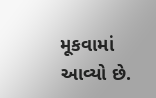મૂકવામાં આવ્યો છે.